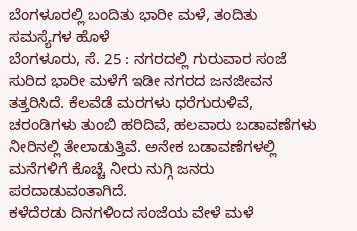ಬೆಂಗಳೂರಲ್ಲಿ ಬಂದಿತು ಭಾರೀ ಮಳೆ, ತಂದಿತು ಸಮಸ್ಯೆಗಳ ಹೊಳೆ
ಬೆಂಗಳೂರು, ಸೆ. 25 : ನಗರದಲ್ಲಿ ಗುರುವಾರ ಸಂಜೆ ಸುರಿದ ಭಾರೀ ಮಳೆಗೆ ಇಡೀ ನಗರದ ಜನಜೀವನ ತತ್ತರಿಸಿದೆ. ಕೆಲವೆಡೆ ಮರಗಳು ಧರೆಗುರುಳಿವೆ, ಚರಂಡಿಗಳು ತುಂಬಿ ಹರಿದಿವೆ, ಹಲವಾರು ಬಡಾವಣೆಗಳು ನೀರಿನಲ್ಲಿ ತೇಲಾಡುತ್ತಿವೆ. ಅನೇಕ ಬಡಾವಣೆಗಳಲ್ಲಿ ಮನೆಗಳಿಗೆ ಕೊಚ್ಚೆ ನೀರು ನುಗ್ಗಿ ಜನರು ಪರದಾಡುವಂತಾಗಿದೆ.
ಕಳೆದೆರಡು ದಿನಗಳಿಂದ ಸಂಜೆಯ ವೇಳೆ ಮಳೆ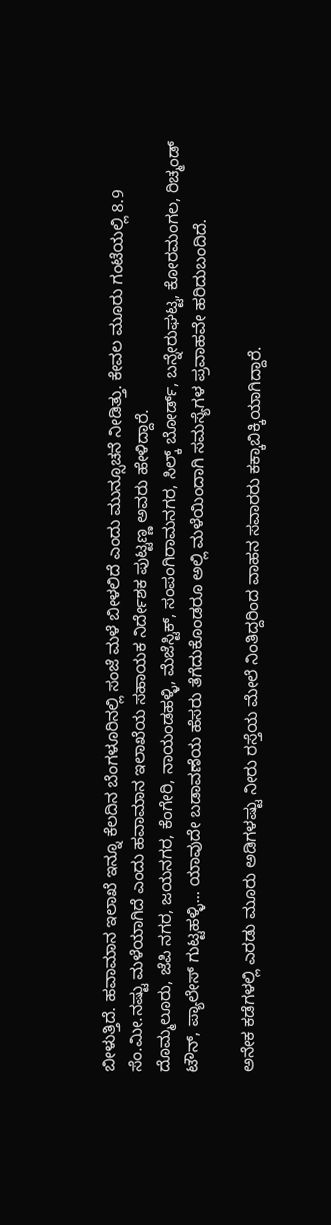ಬೀಳುತ್ತಿದೆ. ಹವಾಮಾನ ಇಲಾಖೆ ಇನ್ನೂ ಕೆಲದಿನ ಬೆಂಗಳೂರಿನಲ್ಲಿ ಸಂಜೆ ಮಳೆ ಬೀಳಲಿದೆ ಎಂದು ಮುನ್ಸೂಚನೆ ನೀಡಿತ್ತು. ಕೇವಲ ಮೂರು ಗಂಟೆಯಲ್ಲಿ 8.9 ಸೆಂ.ಮೀ.ನಷ್ಟು ಮಳೆಯಾಗಿದೆ ಎಂದು ಹವಾಮಾನ ಇಲಾಖೆಯ ಸಹಾಯಕ ನಿರ್ದೇಶಕ ಪುಟ್ಟಣ್ಣ ಅವರು ಹೇಳಿದ್ದಾರೆ.
ದೊಮ್ಮಲೂರು, ಜೆಪಿ ನಗರ, ಜಯನಗರ, ಕೆಂಗೇರಿ, ನಾಯಂಡಹಳ್ಳಿ, ಮೆಜೆಸ್ಟಿಕ್, ಸಂಪಂಗಿರಾಮನಗರ, ಸಿಲ್ಕ್ ಬೋರ್ಡ್, ಬನ್ನೇರುಘಟ್ಟ, ಕೋರಮಂಗಲ, ರಿಚ್ಮಂಡ್ ಟೌನ್, ಪ್ಯಾಲೇಸ್ ಗುಟ್ಟಹಳ್ಳಿ... ಯಾವುದೇ ಬಡಾವಣೆಯ ಹೆಸರು ತೆಗೆದುಕೊಂಡರೂ ಅಲ್ಲಿ ಮಳೆಯಿಂದಾಗಿ ಸಮಸ್ಯೆಗಳ ಪ್ರವಾಹವೇ ಹರಿದುಬಂದಿದೆ.

ಅನೇಕ ಕಡೆಗಳಲ್ಲಿ ಎರಡು ಮೂರು ಅಡಿಗಳಷ್ಟು ನೀರು ರಸ್ತೆಯ ಮೇಲೆ ನಿಂತಿದ್ದರಿಂದ ವಾಹನ ಸವಾರರು ಕಕ್ಕಾಬಿಕ್ಕಿಯಾಗಿದ್ದಾರೆ.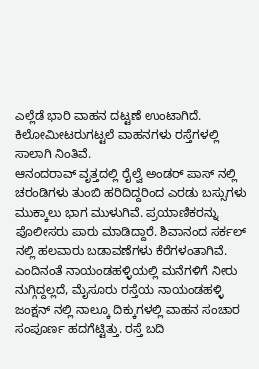ಎಲ್ಲೆಡೆ ಭಾರಿ ವಾಹನ ದಟ್ಟಣೆ ಉಂಟಾಗಿದೆ. ಕಿಲೋಮೀಟರುಗಟ್ಟಲೆ ವಾಹನಗಳು ರಸ್ತೆಗಳಲ್ಲಿ ಸಾಲಾಗಿ ನಿಂತಿವೆ.
ಆನಂದರಾವ್ ವೃತ್ತದಲ್ಲಿ ರೈಲ್ವೆ ಅಂಡರ್ ಪಾಸ್ ನಲ್ಲಿ ಚರಂಡಿಗಳು ತುಂಬಿ ಹರಿದಿದ್ದರಿಂದ ಎರಡು ಬಸ್ಸುಗಳು ಮುಕ್ಕಾಲು ಭಾಗ ಮುಳುಗಿವೆ. ಪ್ರಯಾಣಿಕರನ್ನು ಪೊಲೀಸರು ಪಾರು ಮಾಡಿದ್ದಾರೆ. ಶಿವಾನಂದ ಸರ್ಕಲ್ ನಲ್ಲಿ ಹಲವಾರು ಬಡಾವಣೆಗಳು ಕೆರೆಗಳಂತಾಗಿವೆ.
ಎಂದಿನಂತೆ ನಾಯಂಡಹಳ್ಳಿಯಲ್ಲಿ ಮನೆಗಳಿಗೆ ನೀರು ನುಗ್ಗಿದ್ದಲ್ಲದೆ, ಮೈಸೂರು ರಸ್ತೆಯ ನಾಯಂಡಹಳ್ಳಿ ಜಂಕ್ಷನ್ ನಲ್ಲಿ ನಾಲ್ಕೂ ದಿಕ್ಕುಗಳಲ್ಲಿ ವಾಹನ ಸಂಚಾರ ಸಂಪೂರ್ಣ ಹದಗೆಟ್ಟಿತ್ತು. ರಸ್ತೆ ಬದಿ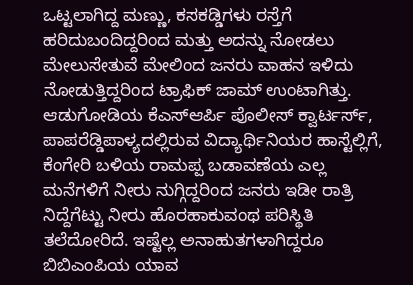ಒಟ್ಟಲಾಗಿದ್ದ ಮಣ್ಣು, ಕಸಕಡ್ಡಿಗಳು ರಸ್ತೆಗೆ ಹರಿದುಬಂದಿದ್ದರಿಂದ ಮತ್ತು ಅದನ್ನು ನೋಡಲು ಮೇಲುಸೇತುವೆ ಮೇಲಿಂದ ಜನರು ವಾಹನ ಇಳಿದು ನೋಡುತ್ತಿದ್ದರಿಂದ ಟ್ರಾಫಿಕ್ ಜಾಮ್ ಉಂಟಾಗಿತ್ತು.
ಆಡುಗೋಡಿಯ ಕೆಎಸ್ಆರ್ಪಿ ಪೊಲೀಸ್ ಕ್ವಾರ್ಟರ್ಸ್, ಪಾಪರೆಡ್ಡಿಪಾಳ್ಯದಲ್ಲಿರುವ ವಿದ್ಯಾರ್ಥಿನಿಯರ ಹಾಸ್ಟೆಲ್ಲಿಗೆ, ಕೆಂಗೇರಿ ಬಳಿಯ ರಾಮಪ್ಪ ಬಡಾವಣೆಯ ಎಲ್ಲ ಮನೆಗಳಿಗೆ ನೀರು ನುಗ್ಗಿದ್ದರಿಂದ ಜನರು ಇಡೀ ರಾತ್ರಿ ನಿದ್ದೆಗೆಟ್ಟು ನೀರು ಹೊರಹಾಕುವಂಥ ಪರಿಸ್ಥಿತಿ ತಲೆದೋರಿದೆ. ಇಷ್ಟೆಲ್ಲ ಅನಾಹುತಗಳಾಗಿದ್ದರೂ ಬಿಬಿಎಂಪಿಯ ಯಾವ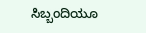ಸಿಬ್ಬಂದಿಯೂ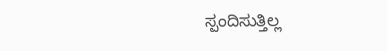ಸ್ಪಂದಿಸುತ್ತಿಲ್ಲ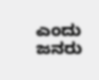ಎಂದು ಜನರು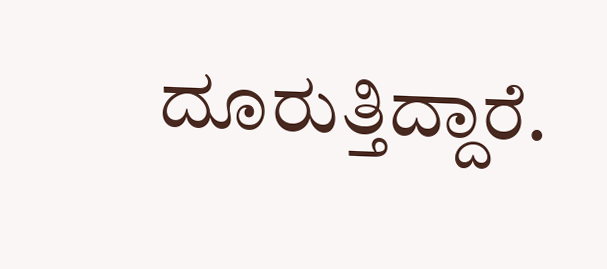ದೂರುತ್ತಿದ್ದಾರೆ.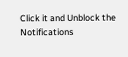Click it and Unblock the Notifications